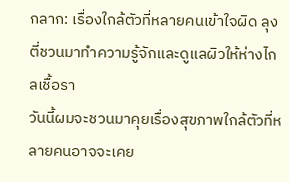กลาก: เรื่องใกล้ตัวที่หลายคนเข้าใจผิด ลุงตี่ชวนมาทำความรู้จักและดูแลผิวให้ห่างไกลเชื้อรา
วันนี้ผมจะชวนมาคุยเรื่องสุขภาพใกล้ตัวที่หลายคนอาจจะเคย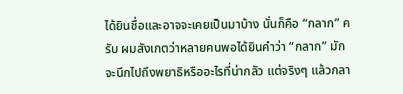ได้ยินชื่อและอาจจะเคยเป็นมาบ้าง นั่นก็คือ “กลาก” ครับ ผมสังเกตว่าหลายคนพอได้ยินคำว่า “กลาก” มักจะนึกไปถึงพยาธิหรืออะไรที่น่ากลัว แต่จริงๆ แล้วกลา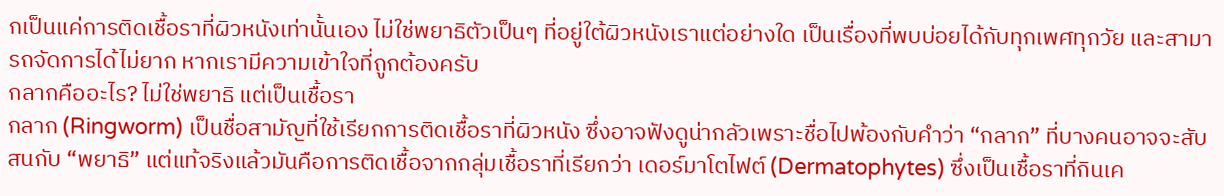กเป็นแค่การติดเชื้อราที่ผิวหนังเท่านั้นเอง ไม่ใช่พยาธิตัวเป็นๆ ที่อยู่ใต้ผิวหนังเราแต่อย่างใด เป็นเรื่องที่พบบ่อยได้กับทุกเพศทุกวัย และสามารถจัดการได้ไม่ยาก หากเรามีความเข้าใจที่ถูกต้องครับ
กลากคืออะไร? ไม่ใช่พยาธิ แต่เป็นเชื้อรา
กลาก (Ringworm) เป็นชื่อสามัญที่ใช้เรียกการติดเชื้อราที่ผิวหนัง ซึ่งอาจฟังดูน่ากลัวเพราะชื่อไปพ้องกับคำว่า “กลาก” ที่บางคนอาจจะสับสนกับ “พยาธิ” แต่แท้จริงแล้วมันคือการติดเชื้อจากกลุ่มเชื้อราที่เรียกว่า เดอร์มาโตไฟต์ (Dermatophytes) ซึ่งเป็นเชื้อราที่กินเค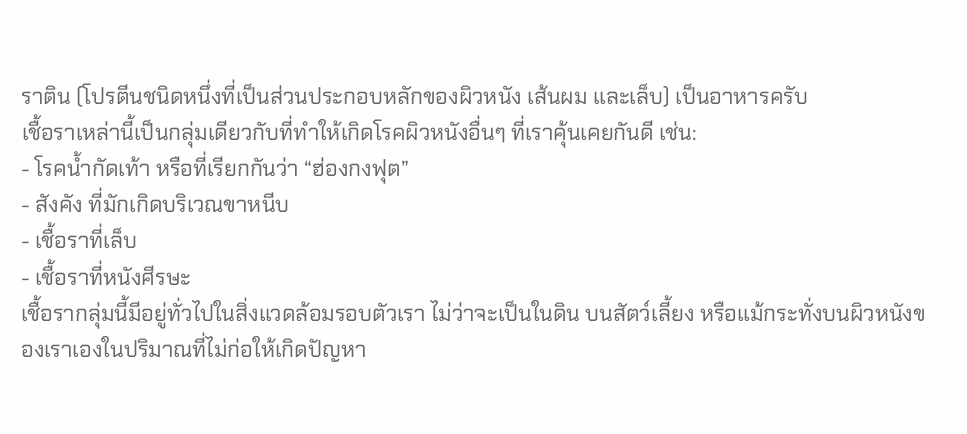ราติน (โปรตีนชนิดหนึ่งที่เป็นส่วนประกอบหลักของผิวหนัง เส้นผม และเล็บ) เป็นอาหารครับ
เชื้อราเหล่านี้เป็นกลุ่มเดียวกับที่ทำให้เกิดโรคผิวหนังอื่นๆ ที่เราคุ้นเคยกันดี เช่น:
- โรคน้ำกัดเท้า หรือที่เรียกกันว่า “ฮ่องกงฟุต”
- สังคัง ที่มักเกิดบริเวณขาหนีบ
- เชื้อราที่เล็บ
- เชื้อราที่หนังศีรษะ
เชื้อรากลุ่มนี้มีอยู่ทั่วไปในสิ่งแวดล้อมรอบตัวเรา ไม่ว่าจะเป็นในดิน บนสัตว์เลี้ยง หรือแม้กระทั่งบนผิวหนังของเราเองในปริมาณที่ไม่ก่อให้เกิดปัญหา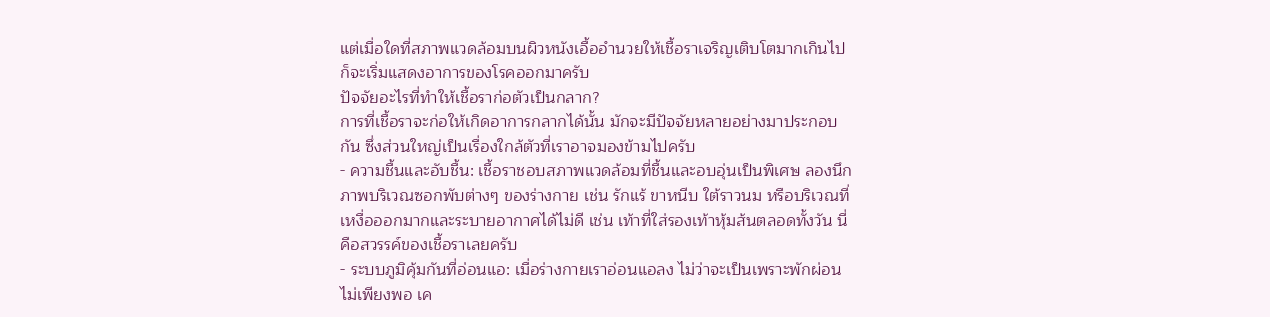แต่เมื่อใดที่สภาพแวดล้อมบนผิวหนังเอื้ออำนวยให้เชื้อราเจริญเติบโตมากเกินไป ก็จะเริ่มแสดงอาการของโรคออกมาครับ
ปัจจัยอะไรที่ทำให้เชื้อราก่อตัวเป็นกลาก?
การที่เชื้อราจะก่อให้เกิดอาการกลากได้นั้น มักจะมีปัจจัยหลายอย่างมาประกอบกัน ซึ่งส่วนใหญ่เป็นเรื่องใกล้ตัวที่เราอาจมองข้ามไปครับ
- ความชื้นและอับชื้น: เชื้อราชอบสภาพแวดล้อมที่ชื้นและอบอุ่นเป็นพิเศษ ลองนึกภาพบริเวณซอกพับต่างๆ ของร่างกาย เช่น รักแร้ ขาหนีบ ใต้ราวนม หรือบริเวณที่เหงื่อออกมากและระบายอากาศได้ไม่ดี เช่น เท้าที่ใส่รองเท้าหุ้มส้นตลอดทั้งวัน นี่คือสวรรค์ของเชื้อราเลยครับ
- ระบบภูมิคุ้มกันที่อ่อนแอ: เมื่อร่างกายเราอ่อนแอลง ไม่ว่าจะเป็นเพราะพักผ่อนไม่เพียงพอ เค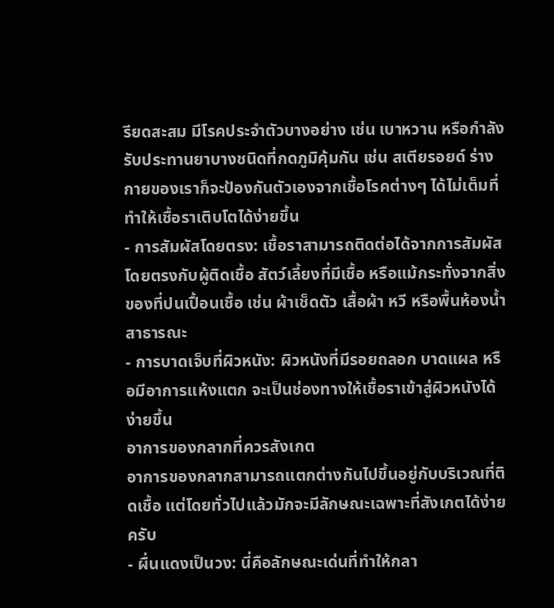รียดสะสม มีโรคประจำตัวบางอย่าง เช่น เบาหวาน หรือกำลังรับประทานยาบางชนิดที่กดภูมิคุ้มกัน เช่น สเตียรอยด์ ร่างกายของเราก็จะป้องกันตัวเองจากเชื้อโรคต่างๆ ได้ไม่เต็มที่ ทำให้เชื้อราเติบโตได้ง่ายขึ้น
- การสัมผัสโดยตรง: เชื้อราสามารถติดต่อได้จากการสัมผัสโดยตรงกับผู้ติดเชื้อ สัตว์เลี้ยงที่มีเชื้อ หรือแม้กระทั่งจากสิ่งของที่ปนเปื้อนเชื้อ เช่น ผ้าเช็ดตัว เสื้อผ้า หวี หรือพื้นห้องน้ำสาธารณะ
- การบาดเจ็บที่ผิวหนัง: ผิวหนังที่มีรอยถลอก บาดแผล หรือมีอาการแห้งแตก จะเป็นช่องทางให้เชื้อราเข้าสู่ผิวหนังได้ง่ายขึ้น
อาการของกลากที่ควรสังเกต
อาการของกลากสามารถแตกต่างกันไปขึ้นอยู่กับบริเวณที่ติดเชื้อ แต่โดยทั่วไปแล้วมักจะมีลักษณะเฉพาะที่สังเกตได้ง่ายครับ
- ผื่นแดงเป็นวง: นี่คือลักษณะเด่นที่ทำให้กลา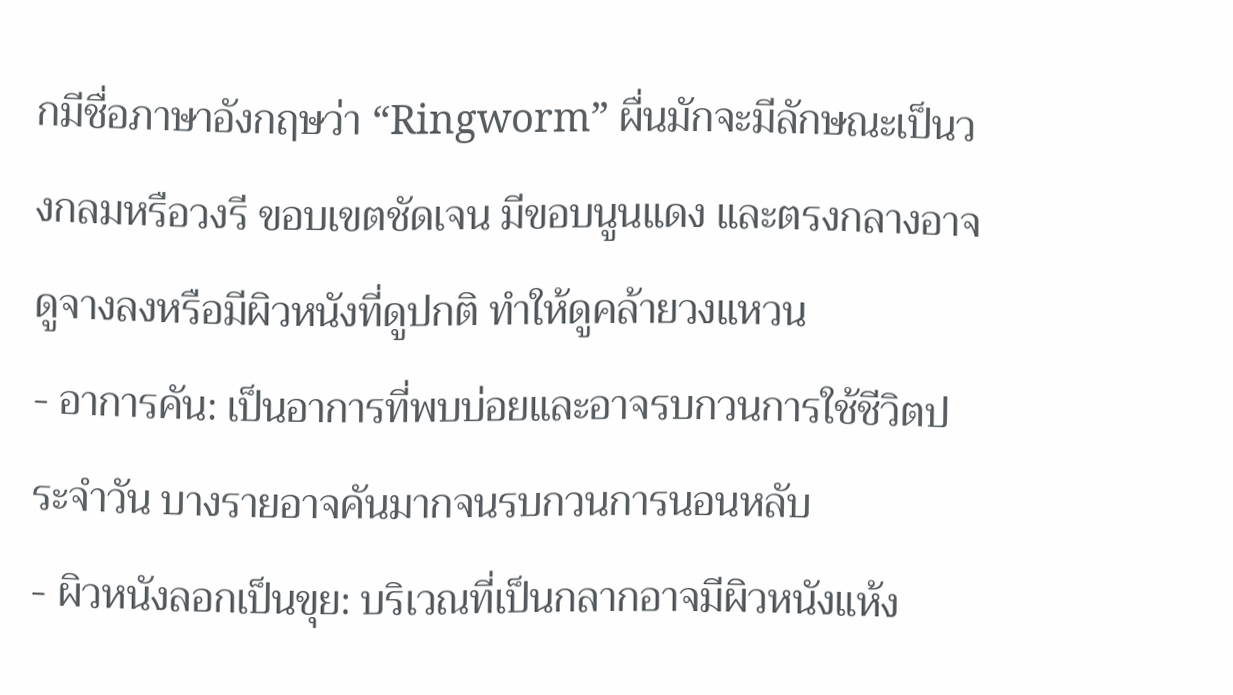กมีชื่อภาษาอังกฤษว่า “Ringworm” ผื่นมักจะมีลักษณะเป็นวงกลมหรือวงรี ขอบเขตชัดเจน มีขอบนูนแดง และตรงกลางอาจดูจางลงหรือมีผิวหนังที่ดูปกติ ทำให้ดูคล้ายวงแหวน
- อาการคัน: เป็นอาการที่พบบ่อยและอาจรบกวนการใช้ชีวิตประจำวัน บางรายอาจคันมากจนรบกวนการนอนหลับ
- ผิวหนังลอกเป็นขุย: บริเวณที่เป็นกลากอาจมีผิวหนังแห้ง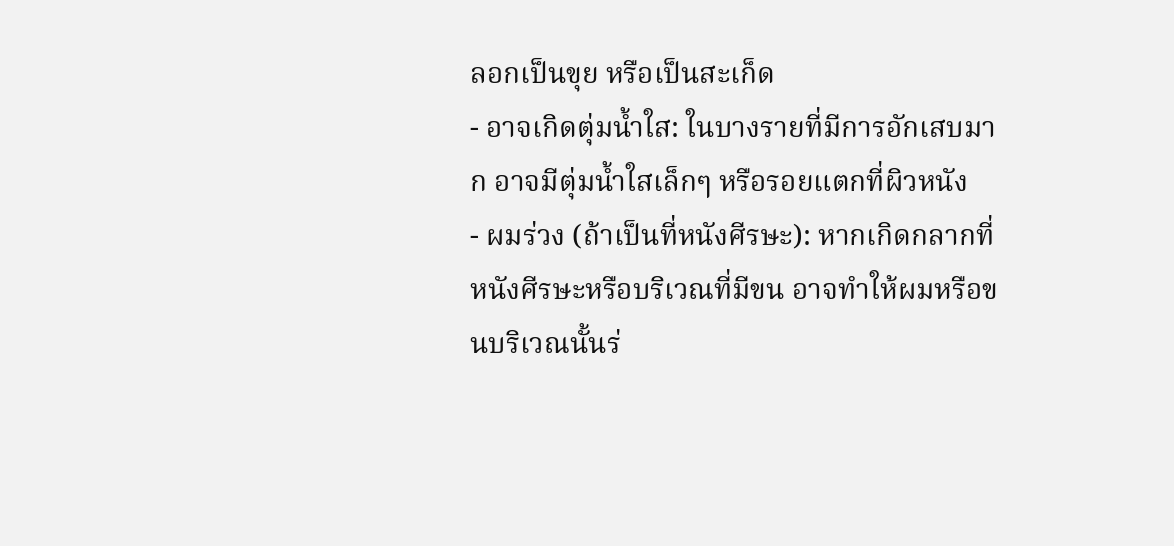ลอกเป็นขุย หรือเป็นสะเก็ด
- อาจเกิดตุ่มน้ำใส: ในบางรายที่มีการอักเสบมาก อาจมีตุ่มน้ำใสเล็กๆ หรือรอยแตกที่ผิวหนัง
- ผมร่วง (ถ้าเป็นที่หนังศีรษะ): หากเกิดกลากที่หนังศีรษะหรือบริเวณที่มีขน อาจทำให้ผมหรือขนบริเวณนั้นร่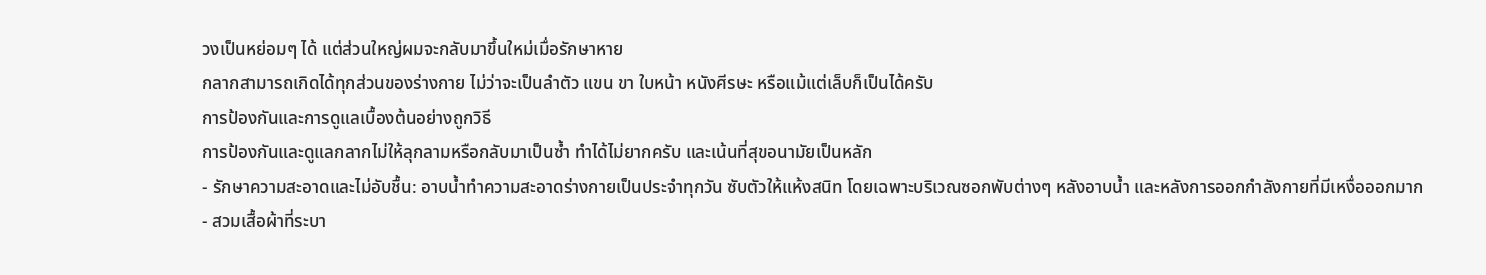วงเป็นหย่อมๆ ได้ แต่ส่วนใหญ่ผมจะกลับมาขึ้นใหม่เมื่อรักษาหาย
กลากสามารถเกิดได้ทุกส่วนของร่างกาย ไม่ว่าจะเป็นลำตัว แขน ขา ใบหน้า หนังศีรษะ หรือแม้แต่เล็บก็เป็นได้ครับ
การป้องกันและการดูแลเบื้องต้นอย่างถูกวิธี
การป้องกันและดูแลกลากไม่ให้ลุกลามหรือกลับมาเป็นซ้ำ ทำได้ไม่ยากครับ และเน้นที่สุขอนามัยเป็นหลัก
- รักษาความสะอาดและไม่อับชื้น: อาบน้ำทำความสะอาดร่างกายเป็นประจำทุกวัน ซับตัวให้แห้งสนิท โดยเฉพาะบริเวณซอกพับต่างๆ หลังอาบน้ำ และหลังการออกกำลังกายที่มีเหงื่อออกมาก
- สวมเสื้อผ้าที่ระบา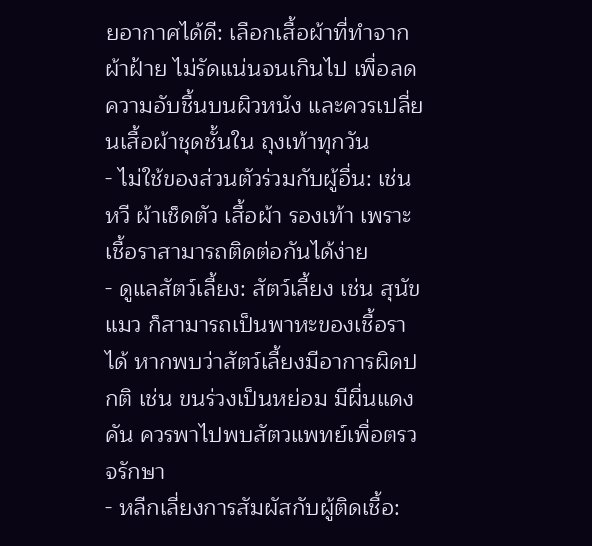ยอากาศได้ดี: เลือกเสื้อผ้าที่ทำจากผ้าฝ้าย ไม่รัดแน่นจนเกินไป เพื่อลดความอับชื้นบนผิวหนัง และควรเปลี่ยนเสื้อผ้าชุดชั้นใน ถุงเท้าทุกวัน
- ไม่ใช้ของส่วนตัวร่วมกับผู้อื่น: เช่น หวี ผ้าเช็ดตัว เสื้อผ้า รองเท้า เพราะเชื้อราสามารถติดต่อกันได้ง่าย
- ดูแลสัตว์เลี้ยง: สัตว์เลี้ยง เช่น สุนัข แมว ก็สามารถเป็นพาหะของเชื้อราได้ หากพบว่าสัตว์เลี้ยงมีอาการผิดปกติ เช่น ขนร่วงเป็นหย่อม มีผื่นแดง คัน ควรพาไปพบสัตวแพทย์เพื่อตรวจรักษา
- หลีกเลี่ยงการสัมผัสกับผู้ติดเชื้อ: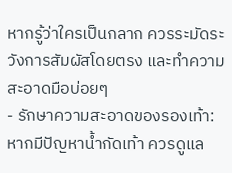หากรู้ว่าใครเป็นกลาก ควรระมัดระวังการสัมผัสโดยตรง และทำความสะอาดมือบ่อยๆ
- รักษาความสะอาดของรองเท้า: หากมีปัญหาน้ำกัดเท้า ควรดูแล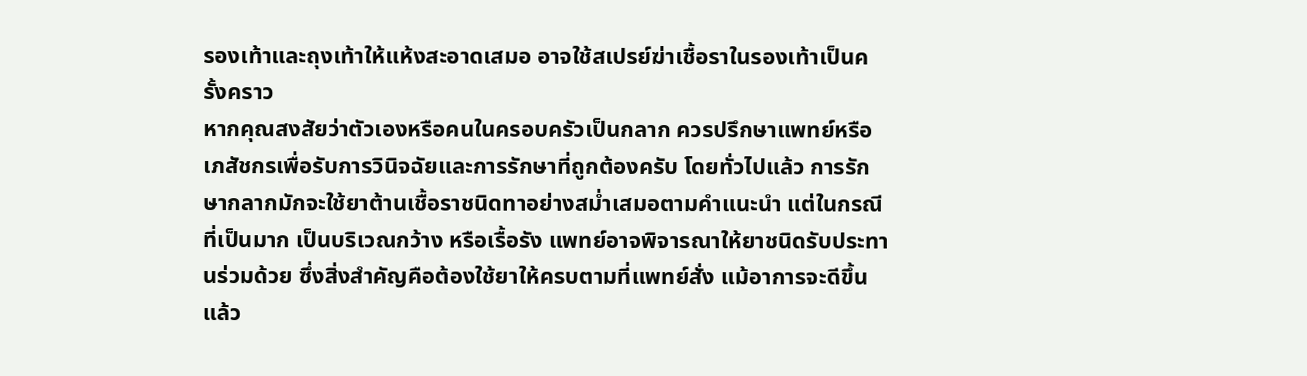รองเท้าและถุงเท้าให้แห้งสะอาดเสมอ อาจใช้สเปรย์ฆ่าเชื้อราในรองเท้าเป็นครั้งคราว
หากคุณสงสัยว่าตัวเองหรือคนในครอบครัวเป็นกลาก ควรปรึกษาแพทย์หรือเภสัชกรเพื่อรับการวินิจฉัยและการรักษาที่ถูกต้องครับ โดยทั่วไปแล้ว การรักษากลากมักจะใช้ยาต้านเชื้อราชนิดทาอย่างสม่ำเสมอตามคำแนะนำ แต่ในกรณีที่เป็นมาก เป็นบริเวณกว้าง หรือเรื้อรัง แพทย์อาจพิจารณาให้ยาชนิดรับประทานร่วมด้วย ซึ่งสิ่งสำคัญคือต้องใช้ยาให้ครบตามที่แพทย์สั่ง แม้อาการจะดีขึ้นแล้ว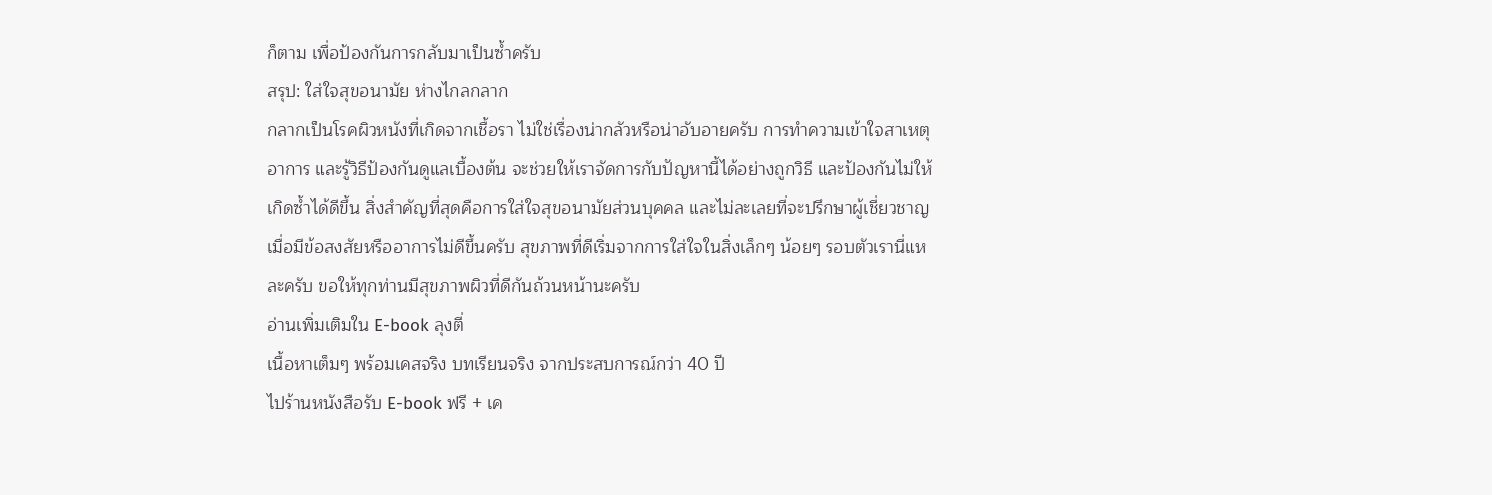ก็ตาม เพื่อป้องกันการกลับมาเป็นซ้ำครับ
สรุป: ใส่ใจสุขอนามัย ห่างไกลกลาก
กลากเป็นโรคผิวหนังที่เกิดจากเชื้อรา ไม่ใช่เรื่องน่ากลัวหรือน่าอับอายครับ การทำความเข้าใจสาเหตุ อาการ และรู้วิธีป้องกันดูแลเบื้องต้น จะช่วยให้เราจัดการกับปัญหานี้ได้อย่างถูกวิธี และป้องกันไม่ให้เกิดซ้ำได้ดีขึ้น สิ่งสำคัญที่สุดคือการใส่ใจสุขอนามัยส่วนบุคคล และไม่ละเลยที่จะปรึกษาผู้เชี่ยวชาญเมื่อมีข้อสงสัยหรืออาการไม่ดีขึ้นครับ สุขภาพที่ดีเริ่มจากการใส่ใจในสิ่งเล็กๆ น้อยๆ รอบตัวเรานี่แหละครับ ขอให้ทุกท่านมีสุขภาพผิวที่ดีกันถ้วนหน้านะครับ
อ่านเพิ่มเติมใน E-book ลุงตี่
เนื้อหาเต็มๆ พร้อมเคสจริง บทเรียนจริง จากประสบการณ์กว่า 40 ปี
ไปร้านหนังสือรับ E-book ฟรี + เค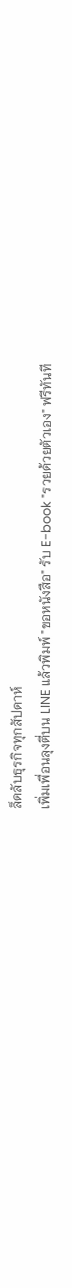ล็ดลับธุรกิจทุกสัปดาห์
เพิ่มเพื่อนลุงตี่บน LINE แล้วพิมพ์ "ขอหนังสือ" รับ E-book "รวยด้วยตัวเอง" ฟรีทันที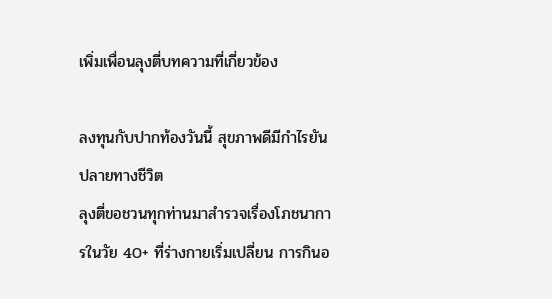เพิ่มเพื่อนลุงตี่บทความที่เกี่ยวข้อง

ลงทุนกับปากท้องวันนี้ สุขภาพดีมีกำไรยันปลายทางชีวิต
ลุงตี่ขอชวนทุกท่านมาสำรวจเรื่องโภชนาการในวัย 40+ ที่ร่างกายเริ่มเปลี่ยน การกินอ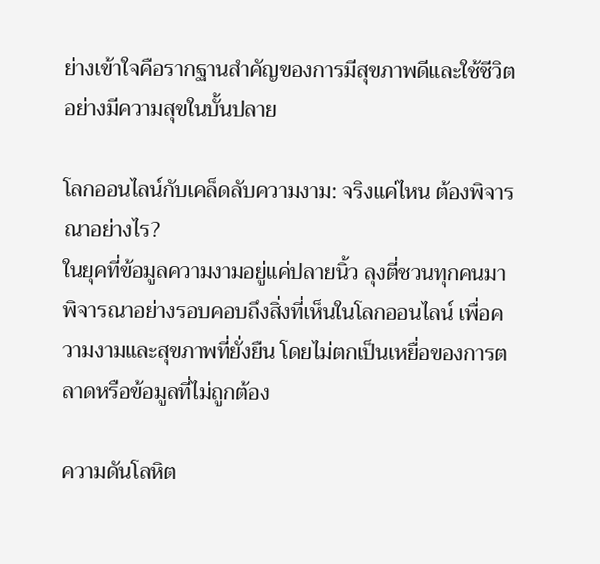ย่างเข้าใจคือรากฐานสำคัญของการมีสุขภาพดีและใช้ชีวิตอย่างมีความสุขในบั้นปลาย

โลกออนไลน์กับเคล็ดลับความงาม: จริงแค่ไหน ต้องพิจารณาอย่างไร?
ในยุคที่ข้อมูลความงามอยู่แค่ปลายนิ้ว ลุงตี่ชวนทุกคนมาพิจารณาอย่างรอบคอบถึงสิ่งที่เห็นในโลกออนไลน์ เพื่อความงามและสุขภาพที่ยั่งยืน โดยไม่ตกเป็นเหยื่อของการตลาดหรือข้อมูลที่ไม่ถูกต้อง

ความดันโลหิต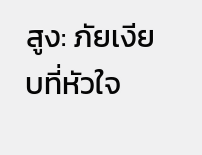สูง: ภัยเงียบที่หัวใจ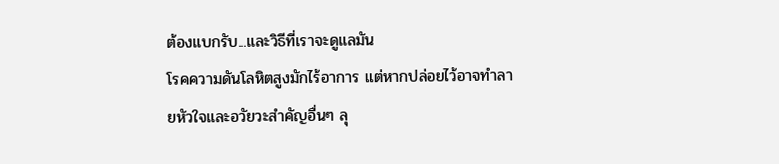ต้องแบกรับ...และวิธีที่เราจะดูแลมัน
โรคความดันโลหิตสูงมักไร้อาการ แต่หากปล่อยไว้อาจทำลายหัวใจและอวัยวะสำคัญอื่นๆ ลุ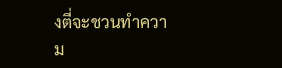งตี่จะชวนทำความ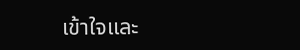เข้าใจและ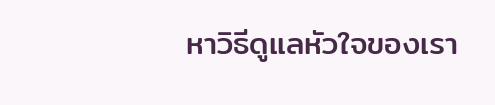หาวิธีดูแลหัวใจของเรา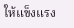ให้แข็งแรง